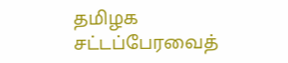தமிழக சட்டப்பேரவைத்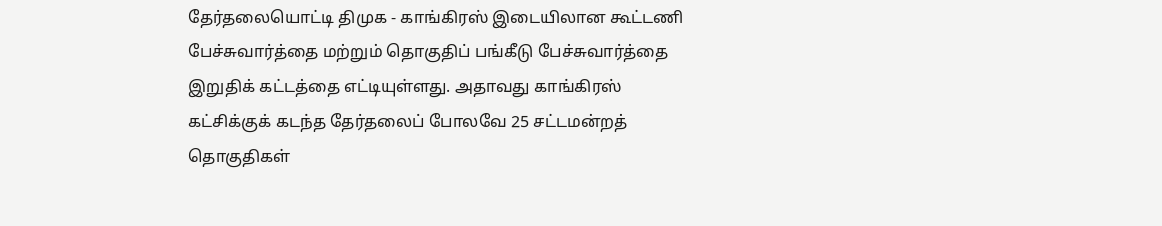தேர்தலையொட்டி திமுக - காங்கிரஸ் இடையிலான கூட்டணி பேச்சுவார்த்தை மற்றும் தொகுதிப் பங்கீடு பேச்சுவார்த்தை இறுதிக் கட்டத்தை எட்டியுள்ளது. அதாவது காங்கிரஸ் கட்சிக்குக் கடந்த தேர்தலைப் போலவே 25 சட்டமன்றத் தொகுதிகள்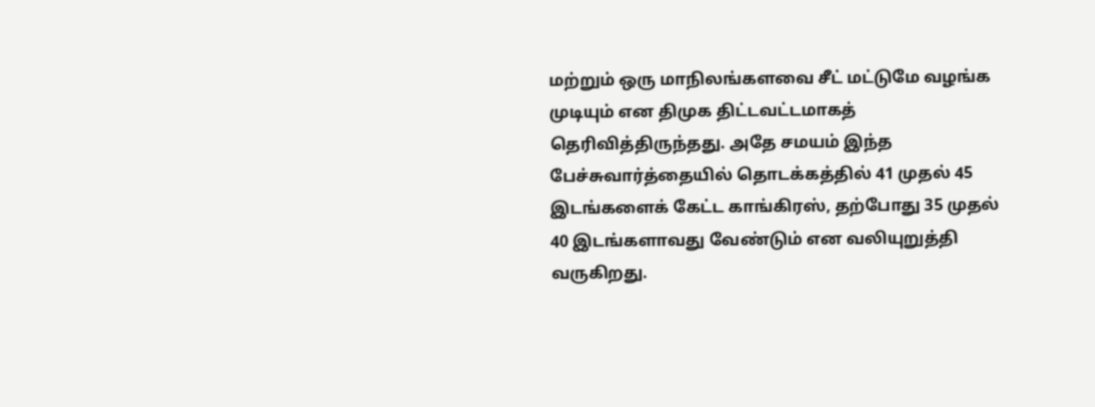மற்றும் ஒரு மாநிலங்களவை சீட் மட்டுமே வழங்க முடியும் என திமுக திட்டவட்டமாகத் தெரிவித்திருந்தது. அதே சமயம் இந்த பேச்சுவார்த்தையில் தொடக்கத்தில் 41 முதல் 45 இடங்களைக் கேட்ட காங்கிரஸ், தற்போது 35 முதல் 40 இடங்களாவது வேண்டும் என வலியுறுத்தி வருகிறது.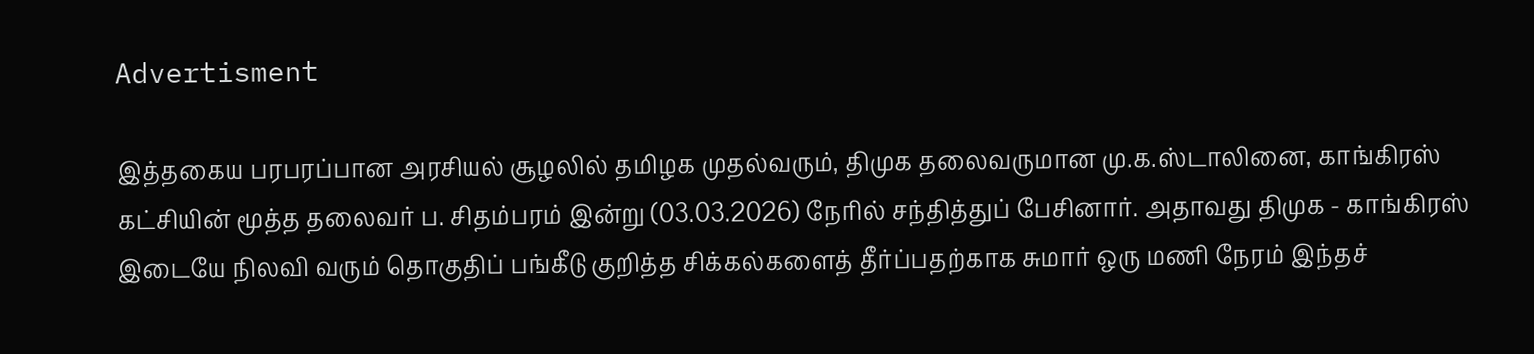Advertisment

இத்தகைய பரபரப்பான அரசியல் சூழலில் தமிழக முதல்வரும், திமுக தலைவருமான மு.க.ஸ்டாலினை, காங்கிரஸ் கட்சியின் மூத்த தலைவர் ப. சிதம்பரம் இன்று (03.03.2026) நேரில் சந்தித்துப் பேசினார். அதாவது திமுக - காங்கிரஸ் இடையே நிலவி வரும் தொகுதிப் பங்கீடு குறித்த சிக்கல்களைத் தீர்ப்பதற்காக சுமார் ஒரு மணி நேரம் இந்தச்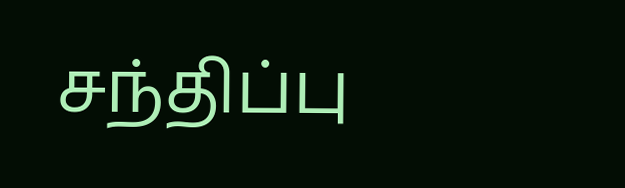சந்திப்பு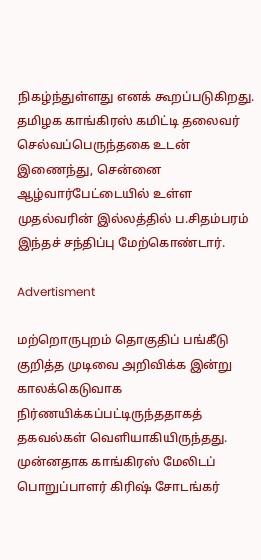நிகழ்ந்துள்ளது எனக் கூறப்படுகிறது. தமிழக காங்கிரஸ் கமிட்டி தலைவர் செல்வப்பெருந்தகை உடன் இணைந்து, சென்னை ஆழ்வார்பேட்டையில் உள்ள முதல்வரின் இல்லத்தில் ப.சிதம்பரம் இந்தச் சந்திப்பு மேற்கொண்டார்.

Advertisment

மற்றொருபுறம் தொகுதிப் பங்கீடு குறித்த முடிவை அறிவிக்க இன்று காலக்கெடுவாக நிர்ணயிக்கப்பட்டிருந்ததாகத் தகவல்கள் வெளியாகியிருந்தது. முன்னதாக காங்கிரஸ் மேலிடப் பொறுப்பாளர் கிரிஷ் சோடங்கர்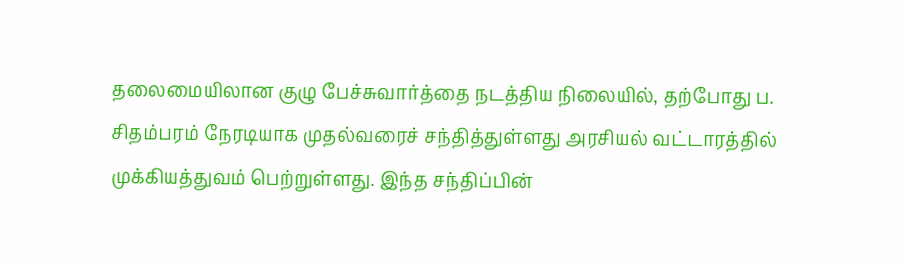தலைமையிலான குழு பேச்சுவார்த்தை நடத்திய நிலையில், தற்போது ப. சிதம்பரம் நேரடியாக முதல்வரைச் சந்தித்துள்ளது அரசியல் வட்டாரத்தில் முக்கியத்துவம் பெற்றுள்ளது. இந்த சந்திப்பின்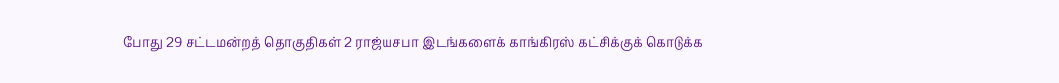போது 29 சட்டமன்றத் தொகுதிகள் 2 ராஜ்யசபா இடங்களைக் காங்கிரஸ் கட்சிக்குக் கொடுக்க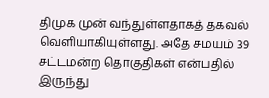திமுக முன் வந்துள்ளதாகத் தகவல் வெளியாகியுள்ளது. அதே சமயம் 39 சட்டமன்ற தொகுதிகள் என்பதில் இருந்து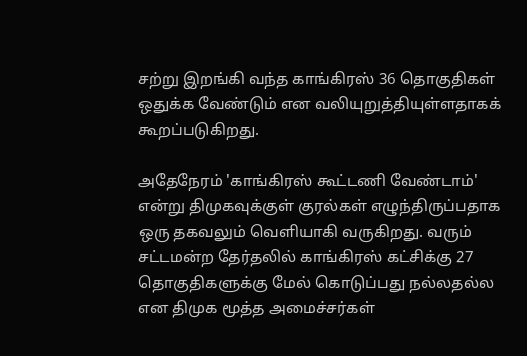சற்று இறங்கி வந்த காங்கிரஸ் 36 தொகுதிகள் ஒதுக்க வேண்டும் என வலியுறுத்தியுள்ளதாகக் கூறப்படுகிறது.

அதேநேரம் 'காங்கிரஸ் கூட்டணி வேண்டாம்' என்று திமுகவுக்குள் குரல்கள் எழுந்திருப்பதாக ஒரு தகவலும் வெளியாகி வருகிறது. வரும் சட்டமன்ற தேர்தலில் காங்கிரஸ் கட்சிக்கு 27 தொகுதிகளுக்கு மேல் கொடுப்பது நல்லதல்ல என திமுக மூத்த அமைச்சர்கள்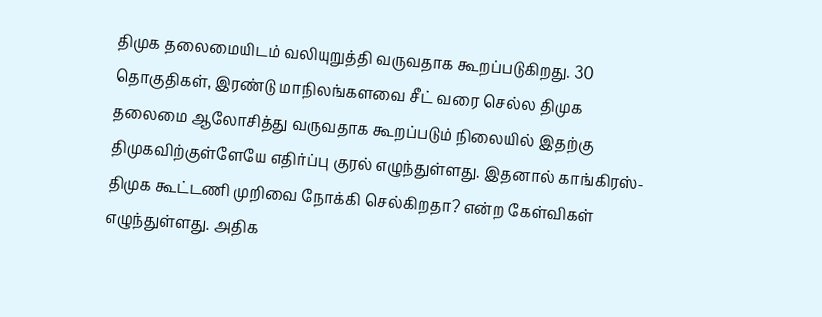திமுக தலைமையிடம் வலியுறுத்தி வருவதாக கூறப்படுகிறது. 30 தொகுதிகள், இரண்டு மாநிலங்களவை சீட் வரை செல்ல திமுக தலைமை ஆலோசித்து வருவதாக கூறப்படும் நிலையில் இதற்கு திமுகவிற்குள்ளேயே எதிர்ப்பு குரல் எழுந்துள்ளது. இதனால் காங்கிரஸ்-திமுக கூட்டணி முறிவை நோக்கி செல்கிறதா? என்ற கேள்விகள் எழுந்துள்ளது. அதிக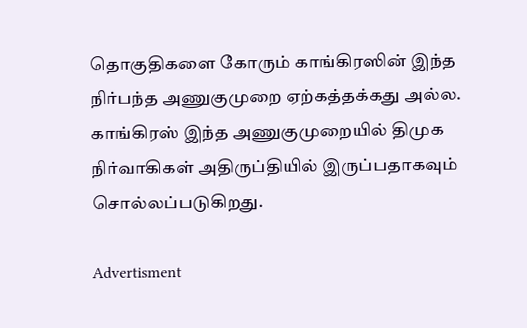தொகுதிகளை கோரும் காங்கிரஸின் இந்த நிர்பந்த அணுகுமுறை ஏற்கத்தக்கது அல்ல. காங்கிரஸ் இந்த அணுகுமுறையில் திமுக நிர்வாகிகள் அதிருப்தியில் இருப்பதாகவும் சொல்லப்படுகிறது.

Advertisment